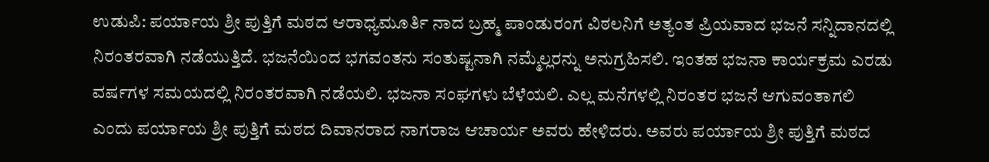ಉಡುಪಿ: ಪರ್ಯಾಯ ಶ್ರೀ ಪುತ್ತಿಗೆ ಮಠದ ಆರಾಧ್ಯಮೂರ್ತಿ ನಾದ ಬ್ರಹ್ಮ ಪಾಂಡುರಂಗ ವಿಠಲನಿಗೆ ಅತ್ಯಂತ ಪ್ರಿಯವಾದ ಭಜನೆ ಸನ್ನಿದಾನದಲ್ಲಿ ನಿರಂತರವಾಗಿ ನಡೆಯುತ್ತಿದೆ. ಭಜನೆಯಿಂದ ಭಗವಂತನು ಸಂತುಷ್ಟನಾಗಿ ನಮ್ಮೆಲ್ಲರನ್ನು ಅನುಗ್ರಹಿಸಲಿ. ಇಂತಹ ಭಜನಾ ಕಾರ್ಯಕ್ರಮ ಎರಡು ವರ್ಷಗಳ ಸಮಯದಲ್ಲಿ ನಿರಂತರವಾಗಿ ನಡೆಯಲಿ. ಭಜನಾ ಸಂಘಗಳು ಬೆಳೆಯಲಿ. ಎಲ್ಲ ಮನೆಗಳಲ್ಲಿ ನಿರಂತರ ಭಜನೆ ಆಗುವಂತಾಗಲಿ ಎಂದು ಪರ್ಯಾಯ ಶ್ರೀ ಪುತ್ತಿಗೆ ಮಠದ ದಿವಾನರಾದ ನಾಗರಾಜ ಆಚಾರ್ಯ ಅವರು ಹೇಳಿದರು. ಅವರು ಪರ್ಯಾಯ ಶ್ರೀ ಪುತ್ತಿಗೆ ಮಠದ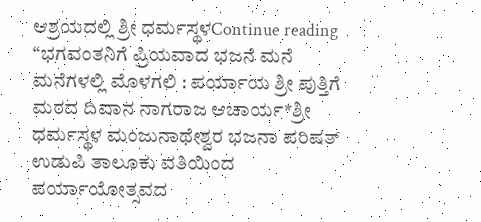ಆಶ್ರಯದಲ್ಲಿ ಶ್ರೀ ಧರ್ಮಸ್ಥಳContinue reading “ಭಗವಂತನಿಗೆ ಪ್ರಿಯವಾದ ಭಜನೆ ಮನೆ ಮನೆಗಳಲ್ಲಿ ಮೊಳಗಲಿ : ಪರ್ಯಾಯ ಶ್ರೀ ಪುತ್ತಿಗೆ ಮಠದ ದಿವಾನ ನಾಗರಾಜ ಆಚಾರ್ಯ*ಶ್ರೀ ಧರ್ಮಸ್ಥಳ ಮಂಜುನಾಥೇಶ್ವರ ಭಜನಾ ಪರಿಷತ್ ಉಡುಪಿ ತಾಲೂಕು ವತಿಯಿಂದ ಪರ್ಯಾಯೋತ್ಸವದ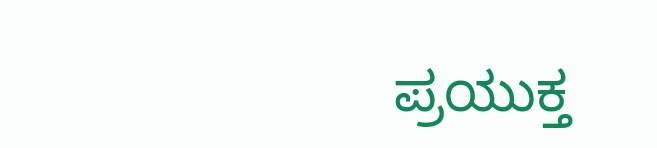ಪ್ರಯುಕ್ತ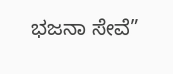ಭಜನಾ ಸೇವೆ”